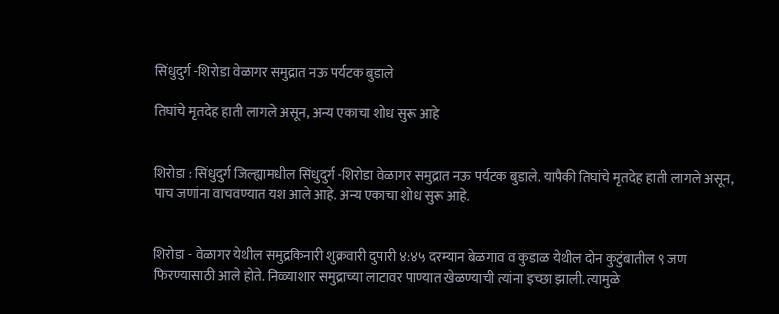सिंधुदुर्ग -शिरोडा वेळागर समुद्रात नऊ पर्यटक बुडाले

तिघांचे मृतदेह हाती लागले असून, अन्य एकाचा शोध सुरू आहे


शिरोडा : सिंधुदुर्ग जिल्ह्यामधील सिंधुदुर्ग -शिरोडा वेळागर समुद्रात नऊ पर्यटक बुडाले. यापैकी तिघांचे मृतदेह हाती लागले असून, पाच जणांना वाचवण्यात यश आले आहे. अन्य एकाचा शोध सुरू आहे.


शिरोडा - वेळागर येथील समुद्रकिनारी शुक्रवारी दुपारी ४:४५ दरम्यान बेळगाव व कुडाळ येथील दोन कुटुंबातील ९ जण फिरण्यासाठी आले होते. निळ्याशार समुद्राच्या लाटावर पाण्यात खेळण्याची त्यांना इच्छा झाली. त्यामुळे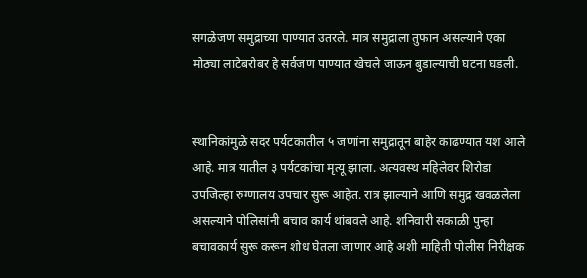सगळेजण समुद्राच्या पाण्यात उतरले. मात्र समुद्राला तुफान असल्याने एका मोठ्या लाटेबरोबर हे सर्वजण पाण्यात खेचले जाऊन बुडाल्याची घटना घडली.


स्थानिकांमुळे सदर पर्यटकातील ५ जणांना समुद्रातून बाहेर काढण्यात यश आले आहे. मात्र यातील ३ पर्यटकांचा मृत्यू झाला. अत्यवस्थ महिलेवर शिरोडा उपजिल्हा रुग्णालय उपचार सुरू आहेत. रात्र झाल्याने आणि समुद्र खवळलेला असल्याने पोलिसांनी बचाव कार्य थांबवले आहे. शनिवारी सकाळी पुन्हा बचावकार्य सुरू करून शोध घेतला जाणार आहे अशी माहिती पोलीस निरीक्षक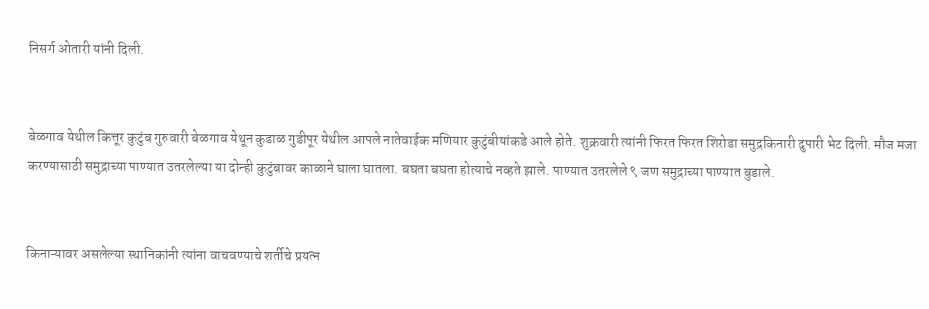निसर्ग ओतारी यांनी दिली.


बेळगाव येथील कित्तूर कुटुंब गुरुवारी बेळगाव येथून कुडाळ गुडीपूर येथील आपले नातेवाईक मणियार कुटुंबीयांकडे आले होते. शुक्रवारी त्यांनी फिरत फिरत शिरोडा समुद्रकिनारी दुपारी भेट दिली. मौज मजा करण्यासाठी समुद्राच्या पाण्यात उतरलेल्या या दोन्ही कुटुंबावर काळाने घाला घातला. बघता बघता होत्याचे नव्हते झाले. पाण्यात उतरलेले ९ जण समुद्राच्या पाण्यात बुडाले.


किनाऱ्यावर असलेल्या स्थानिकांनी त्यांना वाचवण्याचे शर्तीचे प्रयत्न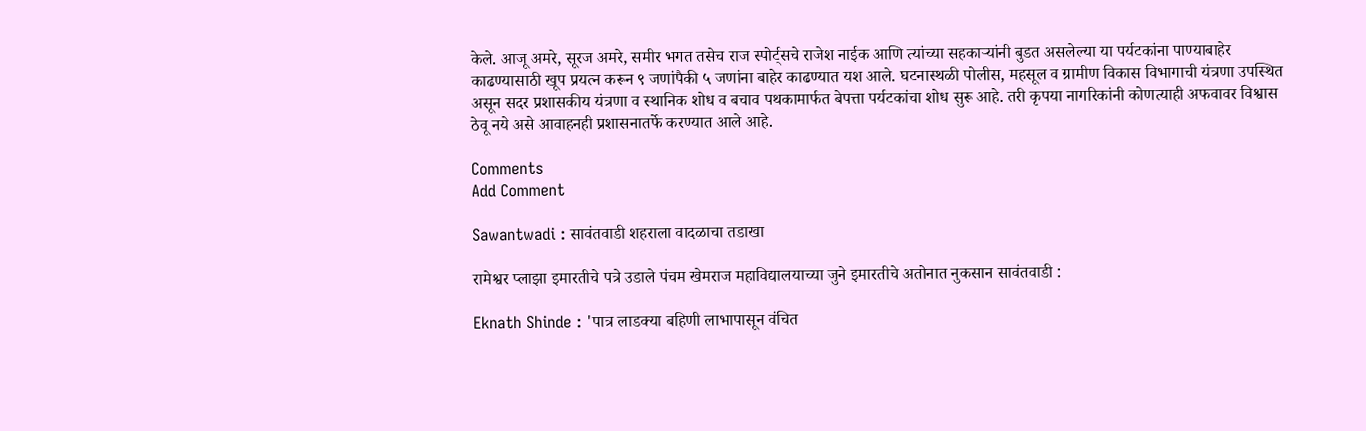केले. आजू अमरे, सूरज अमरे, समीर भगत तसेच राज स्पोर्ट्सचे राजेश नाईक आणि त्यांच्या सहकाऱ्यांनी बुडत असलेल्या या पर्यटकांना पाण्याबाहेर काढण्यासाठी खूप प्रयत्न करून ९ जणांपैकी ५ जणांना बाहेर काढण्यात यश आले. घटनास्थळी पोलीस, महसूल व ग्रामीण विकास विभागाची यंत्रणा उपस्थित असून सदर प्रशासकीय यंत्रणा व स्थानिक शोध व बचाव पथकामार्फत बेपत्ता पर्यटकांचा शोध सुरू आहे. तरी कृपया नागरिकांनी कोणत्याही अफवावर विश्वास ठेवू नये असे आवाहनही प्रशासनातर्फे करण्यात आले आहे.

Comments
Add Comment

Sawantwadi : सावंतवाडी शहराला वादळाचा तडाखा

रामेश्वर प्लाझा इमारतीचे पत्रे उडाले पंचम खेमराज महाविद्यालयाच्या जुने इमारतीचे अतोनात नुकसान सावंतवाडी :

Eknath Shinde : 'पात्र लाडक्या बहिणी लाभापासून वंचित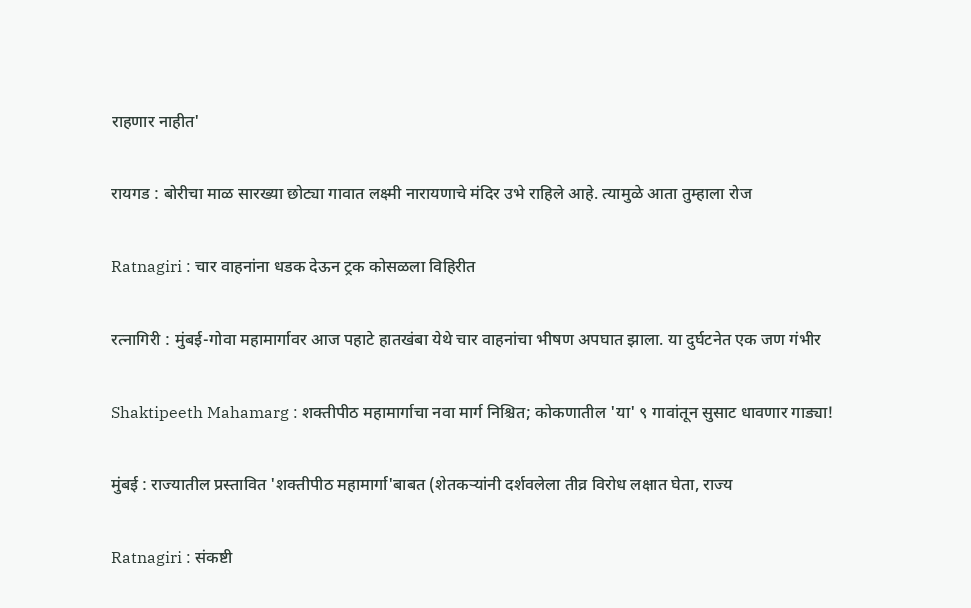राहणार नाहीत'

रायगड : बोरीचा माळ सारख्या छोट्या गावात लक्ष्मी नारायणाचे मंदिर उभे राहिले आहे. त्यामुळे आता तुम्हाला रोज

Ratnagiri : चार वाहनांना धडक देऊन ट्रक कोसळला विहिरीत

रत्नागिरी : मुंबई-गोवा महामार्गावर आज पहाटे हातखंबा येथे चार वाहनांचा भीषण अपघात झाला. या दुर्घटनेत एक जण गंभीर

Shaktipeeth Mahamarg : शक्तीपीठ महामार्गाचा नवा मार्ग निश्चित; कोकणातील 'या' ९ गावांतून सुसाट धावणार गाड्या!

मुंबई : राज्यातील प्रस्तावित 'शक्तीपीठ महामार्गा'बाबत (शेतकऱ्यांनी दर्शवलेला तीव्र विरोध लक्षात घेता, राज्य

Ratnagiri : संकष्टी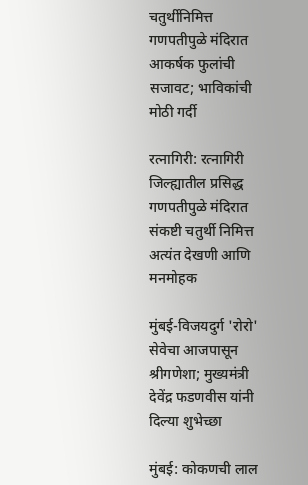चतुर्थीनिमित्त गणपतीपुळे मंदिरात आकर्षक फुलांची सजावट; भाविकांची मोठी गर्दी

रत्नागिरी: रत्नागिरी जिल्ह्यातील प्रसिद्ध गणपतीपुळे मंदिरात संकष्टी चतुर्थी निमित्त अत्यंत देखणी आणि मनमोहक

मुंबई-विजयदुर्ग 'रोरो' सेवेचा आजपासून श्रीगणेशा; मुख्यमंत्री देवेंद्र फडणवीस यांनी दिल्या शुभेच्छा

मुंबई: कोकणची लाल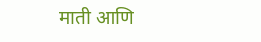माती आणि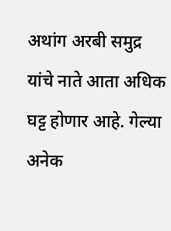अथांग अरबी समुद्र यांचे नाते आता अधिक घट्ट होणार आहे. गेल्या अनेक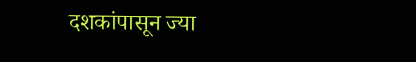दशकांपासून ज्या